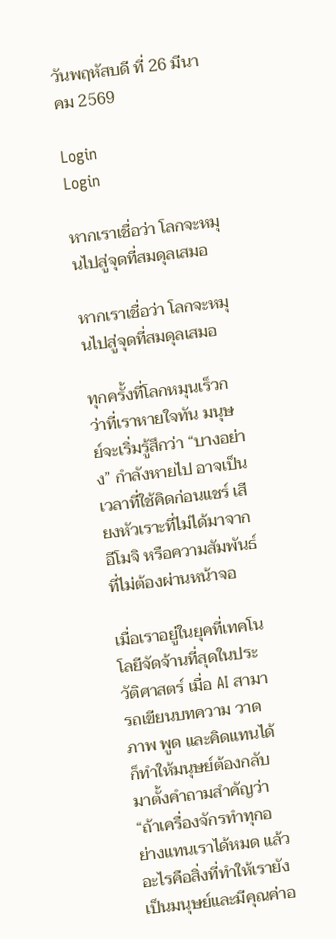วันพฤหัสบดี ที่ 26 มีนาคม 2569

Login
Login

หากเราเชื่อว่า โลกจะหมุนไปสู่จุดที่สมดุลเสมอ

หากเราเชื่อว่า โลกจะหมุนไปสู่จุดที่สมดุลเสมอ

ทุกครั้งที่โลกหมุนเร็วกว่าที่เราหายใจทัน มนุษย์จะเริ่มรู้สึกว่า “บางอย่าง” กำลังหายไป อาจเป็นเวลาที่ใช้คิดก่อนแชร์ เสียงหัวเราะที่ไม่ได้มาจากอีโมจิ หรือความสัมพันธ์ที่ไม่ต้องผ่านหน้าจอ

เมื่อเราอยู่ในยุคที่เทคโนโลยีจัดจ้านที่สุดในประวัติศาสตร์ เมื่อ AI สามารถเขียนบทความ วาดภาพ พูด และคิดแทนได้ ก็ทำให้มนุษย์ต้องกลับมาตั้งคำถามสำคัญว่า “ถ้าเครื่องจักรทำทุกอย่างแทนเราได้หมด แล้วอะไรคือสิ่งที่ทำให้เรายังเป็นมนุษย์และมีคุณค่าอ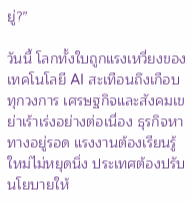ยู่?”

วันนี้ โลกทั้งใบถูกแรงเหวี่ยงของเทคโนโลยี AI สะเทือนถึงเกือบทุกวงการ เศรษฐกิจและสังคมเขย่าเร้าเร่งอย่างต่อเนื่อง ธุรกิจหาทางอยู่รอด แรงงานต้องเรียนรู้ใหม่ไม่หยุดนิ่ง ประเทศต้องปรับนโยบายให้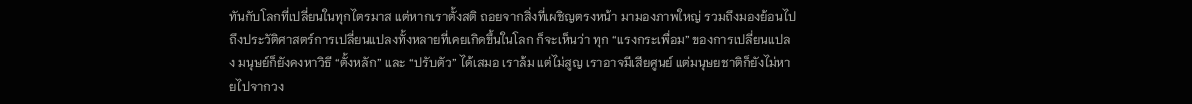ทันกับโลกที่เปลี่ยนในทุกไตรมาส แต่หากเราตั้งสติ ถอยจากสิ่งที่เผชิญตรงหน้า มามองภาพใหญ่ รวมถึงมองย้อนไปถึงประวัติศาสตร์การเปลี่ยนแปลงทั้งหลายที่เคยเกิดขึ้นในโลก ก็จะเห็นว่า ทุก “แรงกระเพื่อม” ของการเปลี่ยนแปลง มนุษย์ก็ยังคงหาวิธี “ตั้งหลัก” และ “ปรับตัว” ได้เสมอ เราล้ม แต่ไม่สูญ เราอาจมีเสียศูนย์ แต่มนุษยชาติก็ยังไม่หายไปจากวง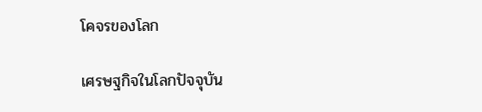โคจรของโลก

เศรษฐกิจในโลกปัจจุบัน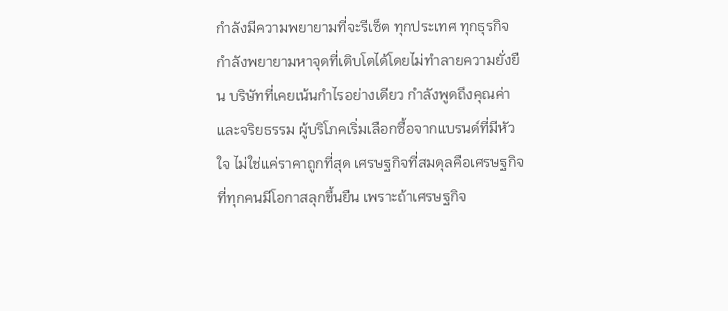กำลังมีความพยายามที่จะรีเซ็ต ทุกประเทศ ทุกธุรกิจ กำลังพยายามหาจุดที่เติบโตได้โดยไม่ทำลายความยั่งยืน บริษัทที่เคยเน้นกำไรอย่างเดียว กำลังพูดถึงคุณค่าและจริยธรรม ผู้บริโภคเริ่มเลือกซื้อจากแบรนด์ที่มีหัวใจ ไม่ใช่แค่ราคาถูกที่สุด เศรษฐกิจที่สมดุลคือเศรษฐกิจที่ทุกคนมีโอกาสลุกขึ้นยืน เพราะถ้าเศรษฐกิจ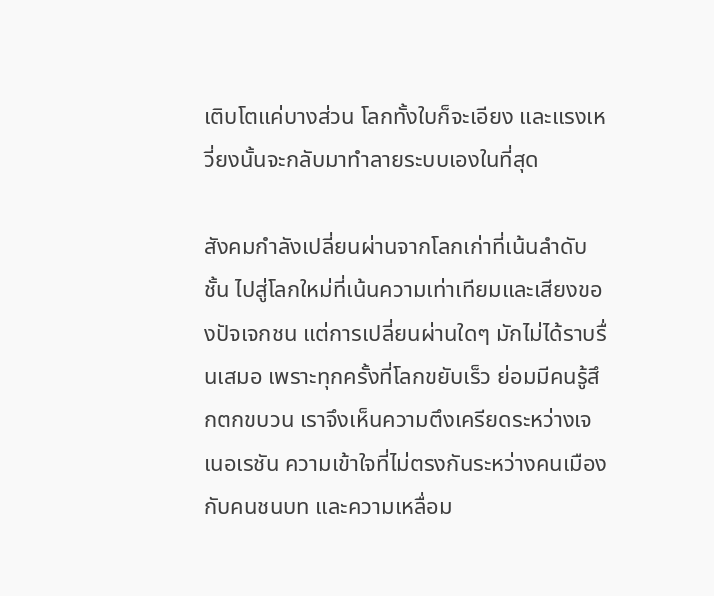เติบโตแค่บางส่วน โลกทั้งใบก็จะเอียง และแรงเหวี่ยงนั้นจะกลับมาทำลายระบบเองในที่สุด

สังคมกำลังเปลี่ยนผ่านจากโลกเก่าที่เน้นลำดับชั้น ไปสู่โลกใหม่ที่เน้นความเท่าเทียมและเสียงของปัจเจกชน แต่การเปลี่ยนผ่านใดๆ มักไม่ได้ราบรื่นเสมอ เพราะทุกครั้งที่โลกขยับเร็ว ย่อมมีคนรู้สึกตกขบวน เราจึงเห็นความตึงเครียดระหว่างเจเนอเรชัน ความเข้าใจที่ไม่ตรงกันระหว่างคนเมืองกับคนชนบท และความเหลื่อม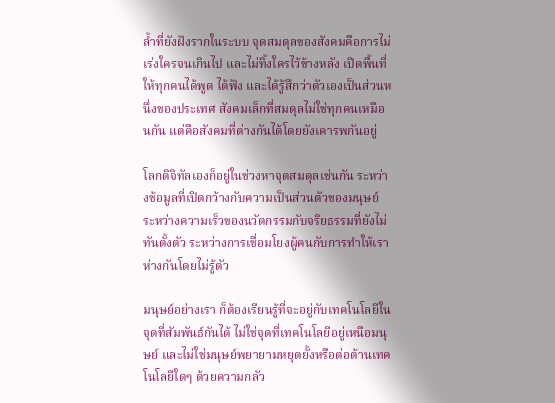ล้ำที่ยังฝังรากในระบบ จุดสมดุลของสังคมคือการไม่เร่งใครจนเกินไป และไม่ทิ้งใครไว้ข้างหลัง เปิดพื้นที่ให้ทุกคนได้พูด ได้ฟัง และได้รู้สึกว่าตัวเองเป็นส่วนหนึ่งของประเทศ สังคมเล็กที่สมดุลไม่ใช่ทุกคนเหมือนกัน แต่คือสังคมที่ต่างกันได้โดยยังเคารพกันอยู่

โลกดิจิทัลเองก็อยู่ในช่วงหาจุดสมดุลเช่นกัน ระหว่างข้อมูลที่เปิดกว้างกับความเป็นส่วนตัวของมนุษย์ ระหว่างความเร็วของนวัตกรรมกับจริยธรรมที่ยังไม่ทันตั้งตัว ระหว่างการเชื่อมโยงผู้คนกับการทำให้เราห่างกันโดยไม่รู้ตัว

มนุษย์อย่างเรา ก็ต้องเรียนรู้ที่จะอยู่กับเทคโนโลยีในจุดที่สัมพันธ์กันได้ ไม่ใช่จุดที่เทคโนโลยีอยู่เหนือมนุษย์ และไม่ใช่มนุษย์พยายามหยุดยั้งหรือต่อต้านเทคโนโลยีใดๆ ด้วยความกลัว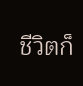ชีวิตก็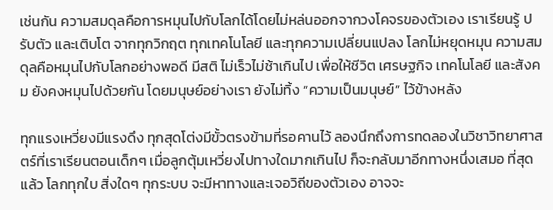เช่นกัน ความสมดุลคือการหมุนไปกับโลกได้โดยไม่หล่นออกจากวงโคจรของตัวเอง เราเรียนรู้ ปรับตัว และเติบโต จากทุกวิกฤต ทุกเทคโนโลยี และทุกความเปลี่ยนแปลง โลกไม่หยุดหมุน ความสมดุลคือหมุนไปกับโลกอย่างพอดี มีสติ ไม่เร็วไม่ช้าเกินไป เพื่อให้ชีวิต เศรษฐกิจ เทคโนโลยี และสังคม ยังคงหมุนไปด้วยกัน โดยมนุษย์อย่างเรา ยังไม่ทิ้ง “ความเป็นมนุษย์” ไว้ข้างหลัง

ทุกแรงเหวี่ยงมีแรงดึง ทุกสุดโต่งมีขั้วตรงข้ามที่รอคานไว้ ลองนึกถึงการทดลองในวิชาวิทยาศาสตร์ที่เราเรียนตอนเด็กๆ เมื่อลูกตุ้มเหวี่ยงไปทางใดมากเกินไป ก็จะกลับมาอีกทางหนึ่งเสมอ ที่สุดแล้ว โลกทุกใบ สิ่งใดๆ ทุกระบบ จะมีหาทางและเจอวิถีของตัวเอง อาจจะ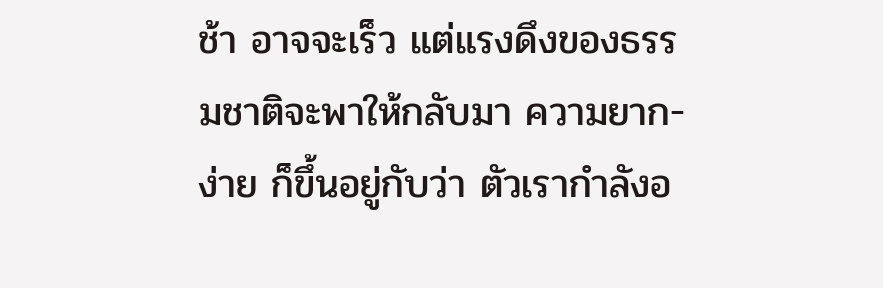ช้า อาจจะเร็ว แต่แรงดึงของธรรมชาติจะพาให้กลับมา ความยาก-ง่าย ก็ขึ้นอยู่กับว่า ตัวเรากำลังอ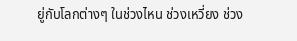ยู่กับโลกต่างๆ ในช่วงไหน ช่วงเหวี่ยง ช่วง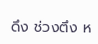ดึง ช่วงตึง ห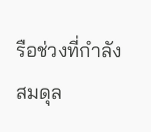รือช่วงที่กำลังสมดุล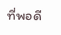ที่พอดี